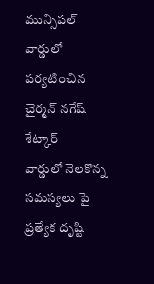మున్సిపల్ వార్డులో పర్యటించిన చైర్మన్ నగేష్ శేట్కార్
వార్డులో నెలకొన్న సమస్యలు పై ప్రత్యేక దృష్టి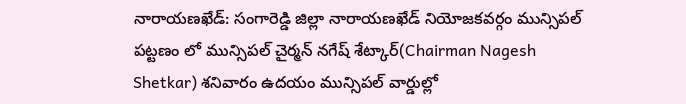నారాయణఖేడ్: సంగారెడ్డి జిల్లా నారాయణఖేడ్ నియోజకవర్గం మున్సిపల్ పట్టణం లో మున్సిపల్ చైర్మన్ నగేష్ శేట్కార్(Chairman Nagesh Shetkar) శనివారం ఉదయం మున్సిపల్ వార్డుల్లో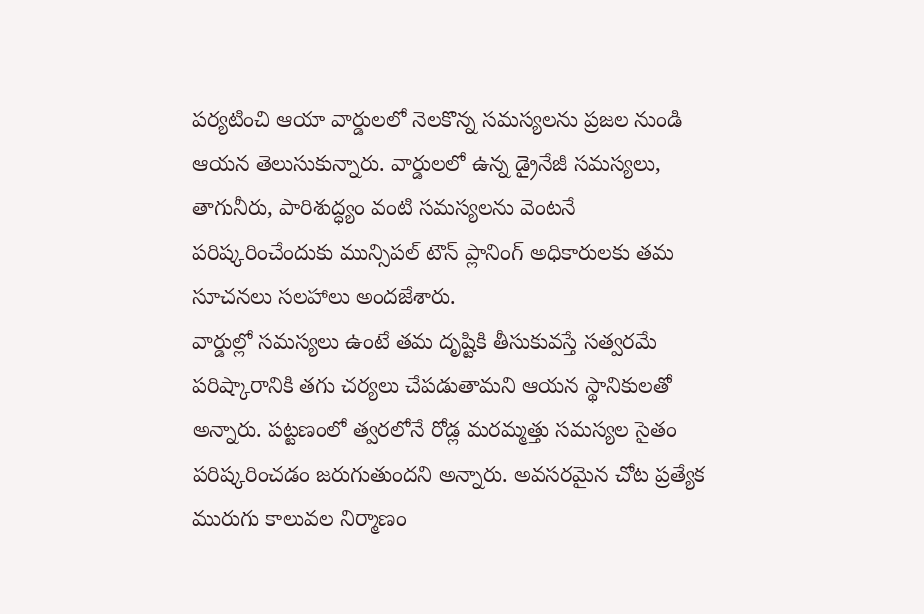పర్యటించి ఆయా వార్డులలో నెలకొన్న సమస్యలను ప్రజల నుండి ఆయన తెలుసుకున్నారు. వార్డులలో ఉన్న డ్రైనేజీ సమస్యలు, తాగునీరు, పారిశుద్ధ్యం వంటి సమస్యలను వెంటనే పరిష్కరించేందుకు మున్సిపల్ టౌన్ ప్లానింగ్ అధికారులకు తమ సూచనలు సలహాలు అందజేశారు.
వార్డుల్లో సమస్యలు ఉంటే తమ దృష్టికి తీసుకువస్తే సత్వరమే పరిష్కారానికి తగు చర్యలు చేపడుతామని ఆయన స్థానికులతో అన్నారు. పట్టణంలో త్వరలోనే రోడ్ల మరమ్మత్తు సమస్యల సైతం పరిష్కరించడం జరుగుతుందని అన్నారు. అవసరమైన చోట ప్రత్యేక మురుగు కాలువల నిర్మాణం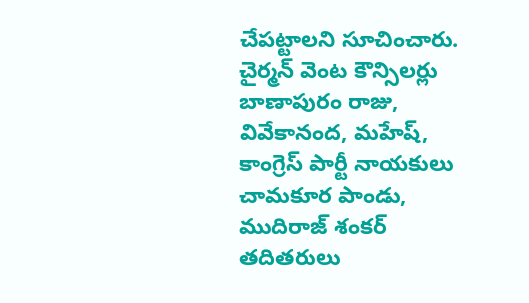చేపట్టాలని సూచించారు. చైర్మన్ వెంట కౌన్సిలర్లు బాణాపురం రాజు, వివేకానంద, మహేష్, కాంగ్రెస్ పార్టీ నాయకులు చామకూర పాండు, ముదిరాజ్ శంకర్ తదితరులు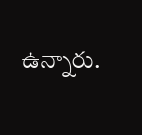ఉన్నారు.